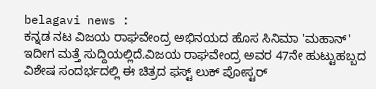belagavi news :
ಕನ್ನಡ ನಟ ವಿಜಯ ರಾಘವೇಂದ್ರ ಅಭಿನಯದ ಹೊಸ ಸಿನಿಮಾ 'ಮಹಾನ್' ಇದೀಗ ಮತ್ತೆ ಸುದ್ದಿಯಲ್ಲಿದೆ.ವಿಜಯ ರಾಘವೇಂದ್ರ ಅವರ 47ನೇ ಹುಟ್ಟುಹಬ್ಬದ ವಿಶೇಷ ಸಂದರ್ಭದಲ್ಲಿ ಈ ಚಿತ್ರದ ಫಸ್ಟ್ ಲುಕ್ ಪೋಸ್ಟರ್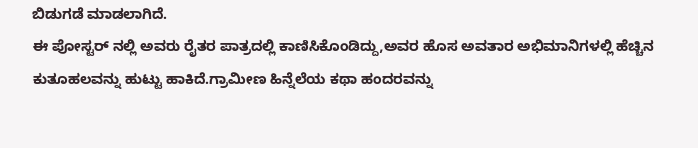ಬಿಡುಗಡೆ ಮಾಡಲಾಗಿದೆ.
ಈ ಪೋಸ್ಟರ್ ನಲ್ಲಿ ಅವರು ರೈತರ ಪಾತ್ರದಲ್ಲಿ ಕಾಣಿಸಿಕೊಂಡಿದ್ದು,ಅವರ ಹೊಸ ಅವತಾರ ಅಭಿಮಾನಿಗಳಲ್ಲಿ ಹೆಚ್ಚಿನ ಕುತೂಹಲವನ್ನು ಹುಟ್ಟು ಹಾಕಿದೆ.ಗ್ರಾಮೀಣ ಹಿನ್ನೆಲೆಯ ಕಥಾ ಹಂದರವನ್ನು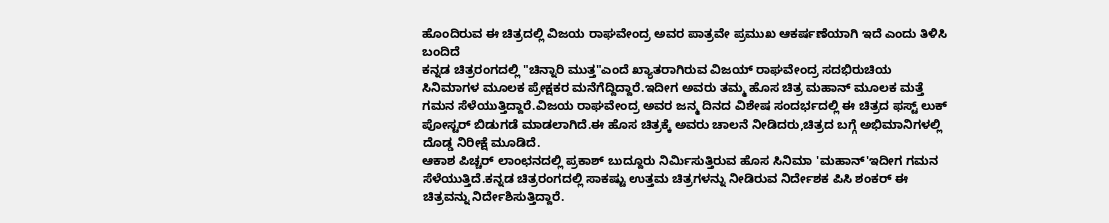ಹೊಂದಿರುವ ಈ ಚಿತ್ರದಲ್ಲಿ ವಿಜಯ ರಾಘವೇಂದ್ರ ಅವರ ಪಾತ್ರವೇ ಪ್ರಮುಖ ಆಕರ್ಷಣೆಯಾಗಿ ಇದೆ ಎಂದು ತಿಳಿಸಿ ಬಂದಿದೆ
ಕನ್ನಡ ಚಿತ್ರರಂಗದಲ್ಲಿ "ಚಿನ್ನಾರಿ ಮುತ್ತ"ಎಂದೆ ಖ್ಯಾತರಾಗಿರುವ ವಿಜಯ್ ರಾಘವೇಂದ್ರ ಸದಭಿರುಚಿಯ ಸಿನಿಮಾಗಳ ಮೂಲಕ ಪ್ರೇಕ್ಷಕರ ಮನೆಗೆದ್ದಿದ್ದಾರೆ.ಇದೀಗ ಅವರು ತಮ್ಮ ಹೊಸ ಚಿತ್ರ ಮಹಾನ್ ಮೂಲಕ ಮತ್ತೆ ಗಮನ ಸೆಳೆಯುತ್ತಿದ್ದಾರೆ.ವಿಜಯ ರಾಘವೇಂದ್ರ ಅವರ ಜನ್ಮ ದಿನದ ವಿಶೇಷ ಸಂದರ್ಭದಲ್ಲಿ ಈ ಚಿತ್ರದ ಫಸ್ಟ್ ಲುಕ್ ಪೋಸ್ಟರ್ ಬಿಡುಗಡೆ ಮಾಡಲಾಗಿದೆ.ಈ ಹೊಸ ಚಿತ್ರಕ್ಕೆ ಅವರು ಚಾಲನೆ ನೀಡಿದರು,ಚಿತ್ರದ ಬಗ್ಗೆ ಅಭಿಮಾನಿಗಳಲ್ಲಿ ದೊಡ್ಡ ನಿರೀಕ್ಷೆ ಮೂಡಿದೆ.
ಆಕಾಶ ಪಿಚ್ಚರ್ ಲಾಂಛನದಲ್ಲಿ ಪ್ರಕಾಶ್ ಬುದ್ದೂರು ನಿರ್ಮಿಸುತ್ತಿರುವ ಹೊಸ ಸಿನಿಮಾ 'ಮಹಾನ್'ಇದೀಗ ಗಮನ ಸೆಳೆಯುತ್ತಿದೆ.ಕನ್ನಡ ಚಿತ್ರರಂಗದಲ್ಲಿ ಸಾಕಷ್ಟು ಉತ್ತಮ ಚಿತ್ರಗಳನ್ನು ನೀಡಿರುವ ನಿರ್ದೇಶಕ ಪಿಸಿ ಶಂಕರ್ ಈ ಚಿತ್ರವನ್ನು ನಿರ್ದೇಶಿಸುತ್ತಿದ್ದಾರೆ.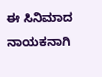ಈ ಸಿನಿಮಾದ ನಾಯಕನಾಗಿ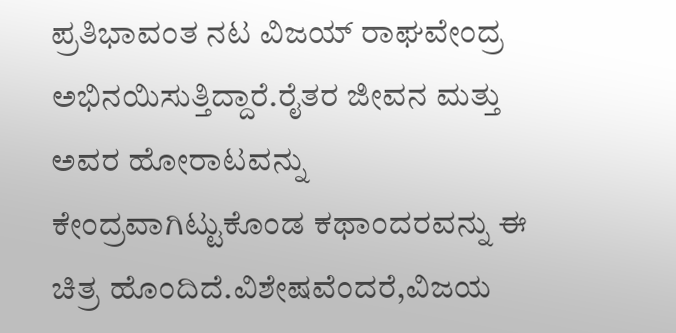ಪ್ರತಿಭಾವಂತ ನಟ ವಿಜಯ್ ರಾಘವೇಂದ್ರ ಅಭಿನಯಿಸುತ್ತಿದ್ದಾರೆ.ರೈತರ ಜೀವನ ಮತ್ತು ಅವರ ಹೋರಾಟವನ್ನು ಕೇಂದ್ರವಾಗಿಟ್ಟುಕೊಂಡ ಕಥಾಂದರವನ್ನು ಈ ಚಿತ್ರ ಹೊಂದಿದೆ.ವಿಶೇಷವೆಂದರೆ,ವಿಜಯ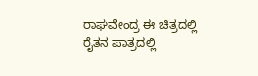ರಾಘವೇಂದ್ರ ಈ ಚಿತ್ರದಲ್ಲಿ ರೈತನ ಪಾತ್ರದಲ್ಲಿ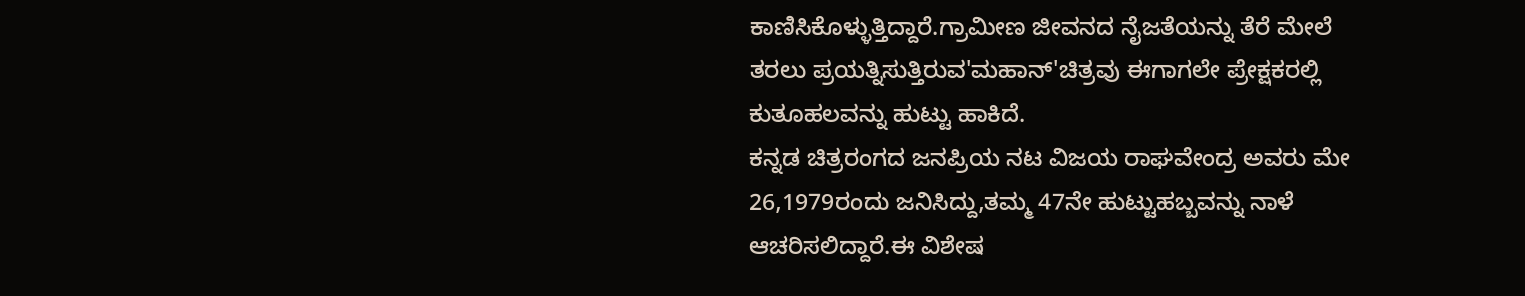ಕಾಣಿಸಿಕೊಳ್ಳುತ್ತಿದ್ದಾರೆ.ಗ್ರಾಮೀಣ ಜೀವನದ ನೈಜತೆಯನ್ನು ತೆರೆ ಮೇಲೆ ತರಲು ಪ್ರಯತ್ನಿಸುತ್ತಿರುವ'ಮಹಾನ್'ಚಿತ್ರವು ಈಗಾಗಲೇ ಪ್ರೇಕ್ಷಕರಲ್ಲಿ ಕುತೂಹಲವನ್ನು ಹುಟ್ಟು ಹಾಕಿದೆ.
ಕನ್ನಡ ಚಿತ್ರರಂಗದ ಜನಪ್ರಿಯ ನಟ ವಿಜಯ ರಾಘವೇಂದ್ರ ಅವರು ಮೇ 26,1979ರಂದು ಜನಿಸಿದ್ದು,ತಮ್ಮ 47ನೇ ಹುಟ್ಟುಹಬ್ಬವನ್ನು ನಾಳೆ ಆಚರಿಸಲಿದ್ದಾರೆ.ಈ ವಿಶೇಷ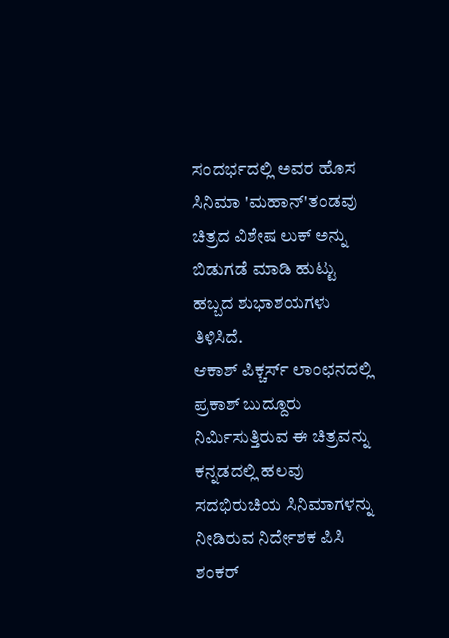ಸಂದರ್ಭದಲ್ಲಿ ಅವರ ಹೊಸ ಸಿನಿಮಾ 'ಮಹಾನ್'ತಂಡವು ಚಿತ್ರದ ವಿಶೇಷ ಲುಕ್ ಅನ್ನು ಬಿಡುಗಡೆ ಮಾಡಿ ಹುಟ್ಟು ಹಬ್ಬದ ಶುಭಾಶಯಗಳು ತಿಳಿಸಿದೆ.
ಆಕಾಶ್ ಪಿಕ್ಚರ್ಸ್ ಲಾಂಛನದಲ್ಲಿ ಪ್ರಕಾಶ್ ಬುದ್ದೂರು ನಿರ್ಮಿಸುತ್ತಿರುವ ಈ ಚಿತ್ರವನ್ನು ಕನ್ನಡದಲ್ಲಿ ಹಲವು ಸದಭಿರುಚಿಯ ಸಿನಿಮಾಗಳನ್ನು ನೀಡಿರುವ ನಿರ್ದೇಶಕ ಪಿಸಿ ಶಂಕರ್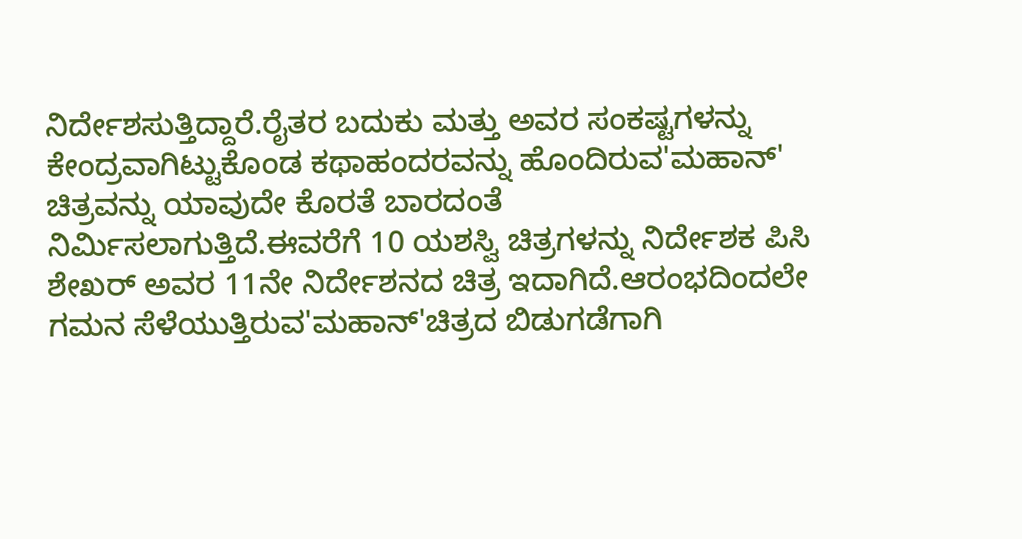ನಿರ್ದೇಶಸುತ್ತಿದ್ದಾರೆ.ರೈತರ ಬದುಕು ಮತ್ತು ಅವರ ಸಂಕಷ್ಟಗಳನ್ನು ಕೇಂದ್ರವಾಗಿಟ್ಟುಕೊಂಡ ಕಥಾಹಂದರವನ್ನು ಹೊಂದಿರುವ'ಮಹಾನ್' ಚಿತ್ರವನ್ನು ಯಾವುದೇ ಕೊರತೆ ಬಾರದಂತೆ ನಿರ್ಮಿಸಲಾಗುತ್ತಿದೆ.ಈವರೆಗೆ 10 ಯಶಸ್ವಿ ಚಿತ್ರಗಳನ್ನು ನಿರ್ದೇಶಕ ಪಿಸಿ ಶೇಖರ್ ಅವರ 11ನೇ ನಿರ್ದೇಶನದ ಚಿತ್ರ ಇದಾಗಿದೆ.ಆರಂಭದಿಂದಲೇ ಗಮನ ಸೆಳೆಯುತ್ತಿರುವ'ಮಹಾನ್'ಚಿತ್ರದ ಬಿಡುಗಡೆಗಾಗಿ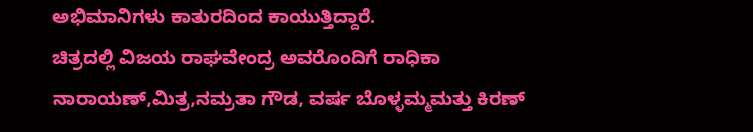ಅಭಿಮಾನಿಗಳು ಕಾತುರದಿಂದ ಕಾಯುತ್ತಿದ್ದಾರೆ.
ಚಿತ್ರದಲ್ಲಿ ವಿಜಯ ರಾಘವೇಂದ್ರ ಅವರೊಂದಿಗೆ ರಾಧಿಕಾ ನಾರಾಯಣ್,ಮಿತ್ರ,ನಮ್ರತಾ ಗೌಡ, ವರ್ಷ ಬೊಳ್ಳಮ್ಮಮತ್ತು ಕಿರಣ್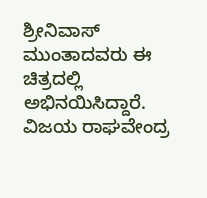ಶ್ರೀನಿವಾಸ್ ಮುಂತಾದವರು ಈ ಚಿತ್ರದಲ್ಲಿ ಅಭಿನಯಿಸಿದ್ದಾರೆ.
ವಿಜಯ ರಾಘವೇಂದ್ರ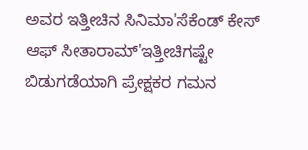ಅವರ ಇತ್ತೀಚಿನ ಸಿನಿಮಾ'ಸೆಕೆಂಡ್ ಕೇಸ್ ಆಫ್ ಸೀತಾರಾಮ್'ಇತ್ತೀಚಿಗಷ್ಟೇ ಬಿಡುಗಡೆಯಾಗಿ ಪ್ರೇಕ್ಷಕರ ಗಮನ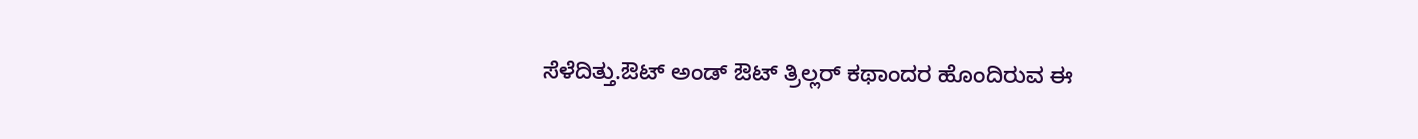ಸೆಳೆದಿತ್ತು.ಔಟ್ ಅಂಡ್ ಔಟ್ ತ್ರಿಲ್ಲರ್ ಕಥಾಂದರ ಹೊಂದಿರುವ ಈ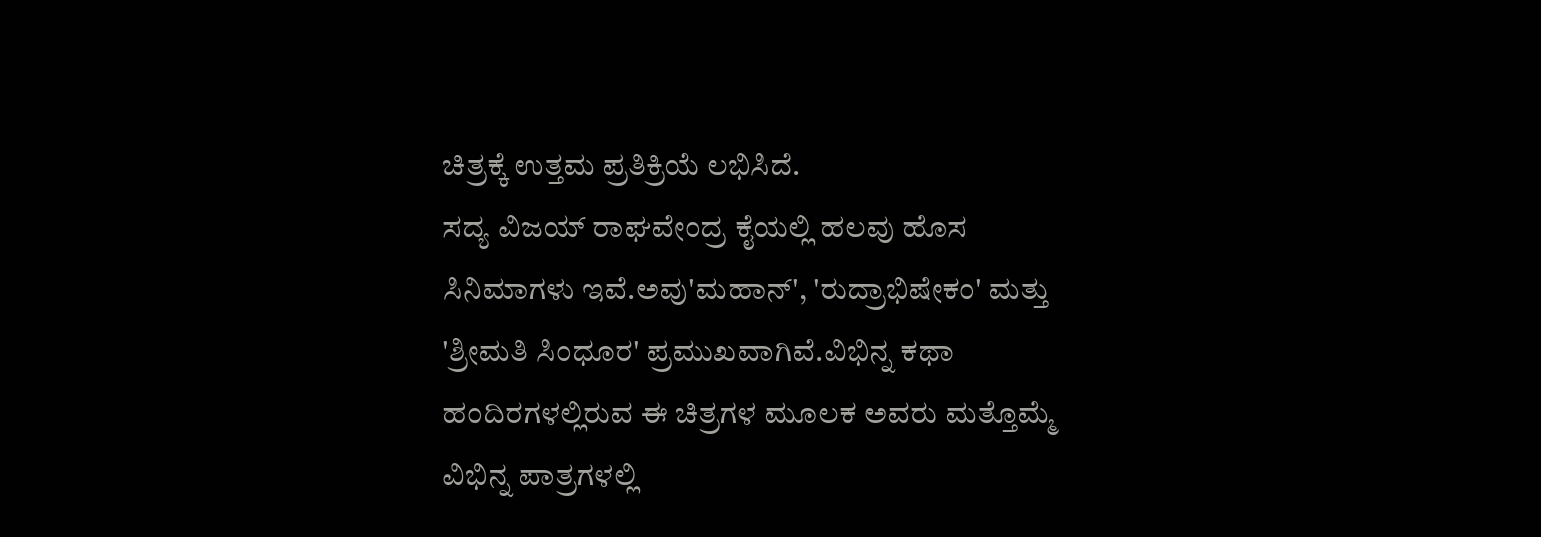ಚಿತ್ರಕ್ಕೆ ಉತ್ತಮ ಪ್ರತಿಕ್ರಿಯೆ ಲಭಿಸಿದೆ.
ಸದ್ಯ ವಿಜಯ್ ರಾಘವೇಂದ್ರ ಕೈಯಲ್ಲಿ ಹಲವು ಹೊಸ ಸಿನಿಮಾಗಳು ಇವೆ.ಅವು'ಮಹಾನ್', 'ರುದ್ರಾಭಿಷೇಕಂ' ಮತ್ತು 'ಶ್ರೀಮತಿ ಸಿಂಧೂರ' ಪ್ರಮುಖವಾಗಿವೆ.ವಿಭಿನ್ನ ಕಥಾ ಹಂದಿರಗಳಲ್ಲಿರುವ ಈ ಚಿತ್ರಗಳ ಮೂಲಕ ಅವರು ಮತ್ತೊಮ್ಮೆ ವಿಭಿನ್ನ ಪಾತ್ರಗಳಲ್ಲಿ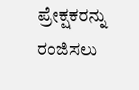ಪ್ರೇಕ್ಷಕರನ್ನು ರಂಜಿಸಲು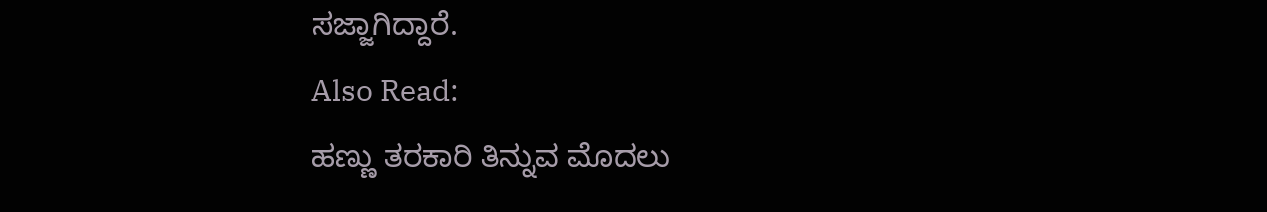ಸಜ್ಜಾಗಿದ್ದಾರೆ.
Also Read:
ಹಣ್ಣು ತರಕಾರಿ ತಿನ್ನುವ ಮೊದಲು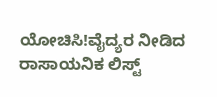ಯೋಚಿಸಿ!ವೈದ್ಯರ ನೀಡಿದ ರಾಸಾಯನಿಕ ಲಿಸ್ಟ್